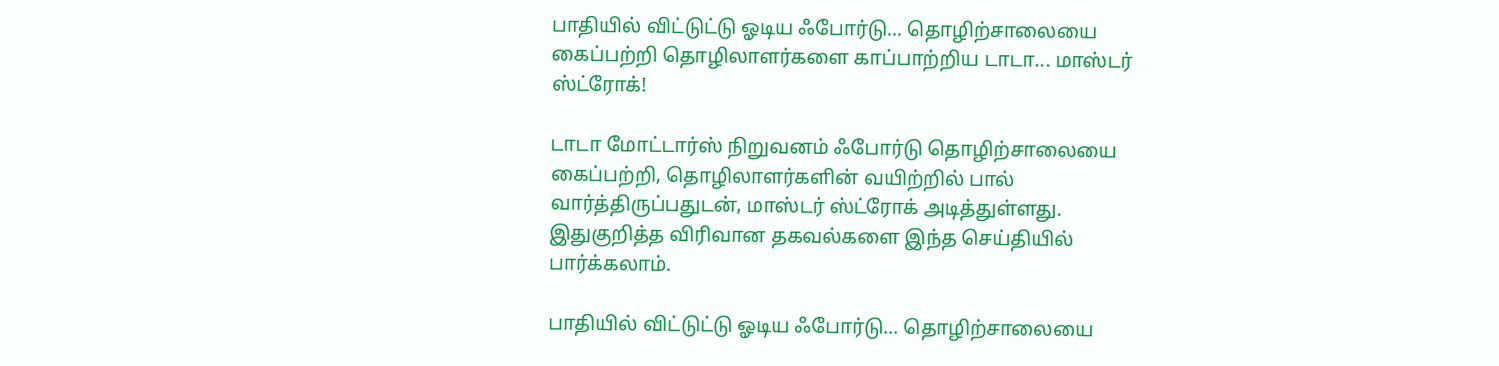பாதியில் விட்டுட்டு ஓடிய ஃபோர்டு... தொழிற்சாலையை கைப்பற்றி தொழிலாளர்களை காப்பாற்றிய டாடா... மாஸ்டர் ஸ்ட்ரோக்!

டாடா மோட்டார்ஸ் நிறுவனம் ஃபோர்டு தொழிற்சாலையை கைப்பற்றி, தொழிலாளர்களின் வயிற்றில் பால் வார்த்திருப்பதுடன், மாஸ்டர் ஸ்ட்ரோக் அடித்துள்ளது. இதுகுறித்த விரிவான தகவல்களை இந்த செய்தியில் பார்க்கலாம்.

பாதியில் விட்டுட்டு ஓடிய ஃபோர்டு... தொழிற்சாலையை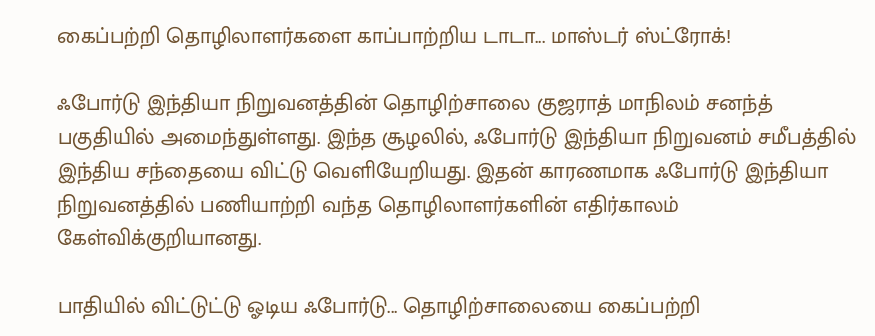கைப்பற்றி தொழிலாளர்களை காப்பாற்றிய டாடா... மாஸ்டர் ஸ்ட்ரோக்!

ஃபோர்டு இந்தியா நிறுவனத்தின் தொழிற்சாலை குஜராத் மாநிலம் சனந்த் பகுதியில் அமைந்துள்ளது. இந்த சூழலில், ஃபோர்டு இந்தியா நிறுவனம் சமீபத்தில் இந்திய சந்தையை விட்டு வெளியேறியது. இதன் காரணமாக ஃபோர்டு இந்தியா நிறுவனத்தில் பணியாற்றி வந்த தொழிலாளர்களின் எதிர்காலம் கேள்விக்குறியானது.

பாதியில் விட்டுட்டு ஓடிய ஃபோர்டு... தொழிற்சாலையை கைப்பற்றி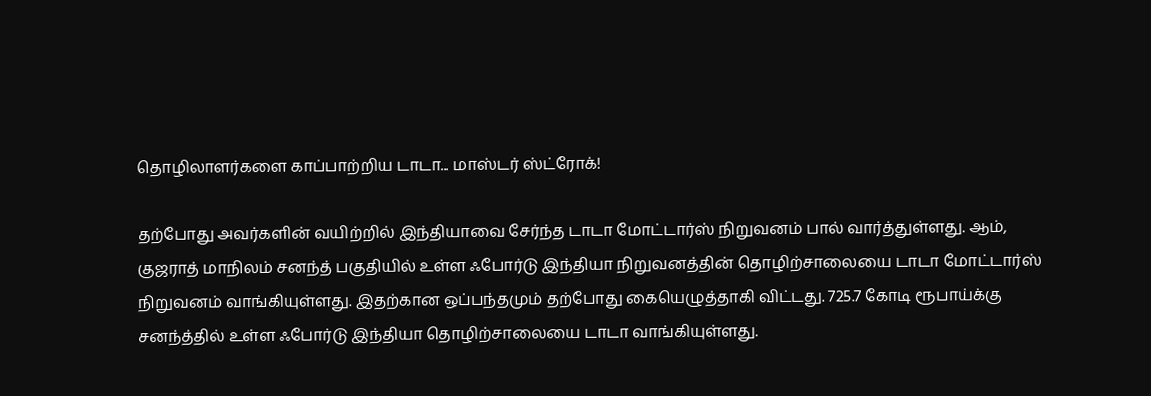தொழிலாளர்களை காப்பாற்றிய டாடா... மாஸ்டர் ஸ்ட்ரோக்!

தற்போது அவர்களின் வயிற்றில் இந்தியாவை சேர்ந்த டாடா மோட்டார்ஸ் நிறுவனம் பால் வார்த்துள்ளது. ஆம், குஜராத் மாநிலம் சனந்த் பகுதியில் உள்ள ஃபோர்டு இந்தியா நிறுவனத்தின் தொழிற்சாலையை டாடா மோட்டார்ஸ் நிறுவனம் வாங்கியுள்ளது. இதற்கான ஒப்பந்தமும் தற்போது கையெழுத்தாகி விட்டது. 725.7 கோடி ரூபாய்க்கு சனந்த்தில் உள்ள ஃபோர்டு இந்தியா தொழிற்சாலையை டாடா வாங்கியுள்ளது.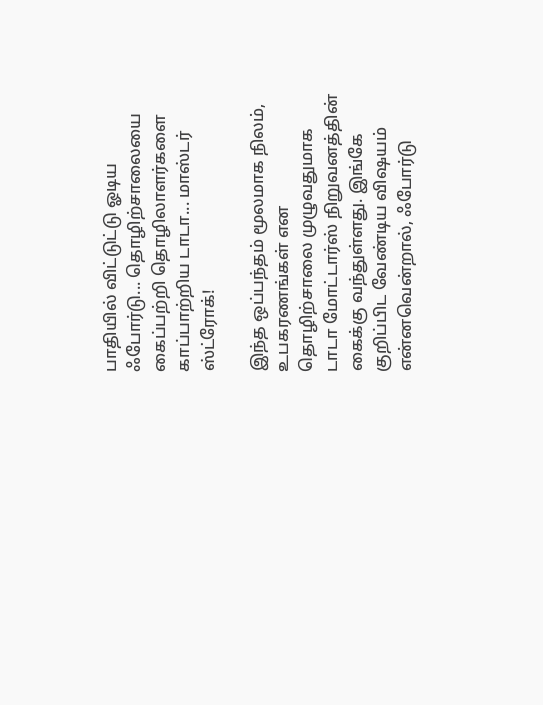பாதியில் விட்டுட்டு ஓடிய ஃபோர்டு... தொழிற்சாலையை கைப்பற்றி தொழிலாளர்களை காப்பாற்றிய டாடா... மாஸ்டர் ஸ்ட்ரோக்!

இந்த ஒப்பந்தம் மூலமாக நிலம், உபகரணங்கள் என தொழிற்சாலை முழுவதுமாக டாடா மோட்டார்ஸ் நிறுவனத்தின் கைக்கு வந்துள்ளது. இங்கே குறிப்பிட வேண்டிய விஷயம் என்னவென்றால், ஃபோர்டு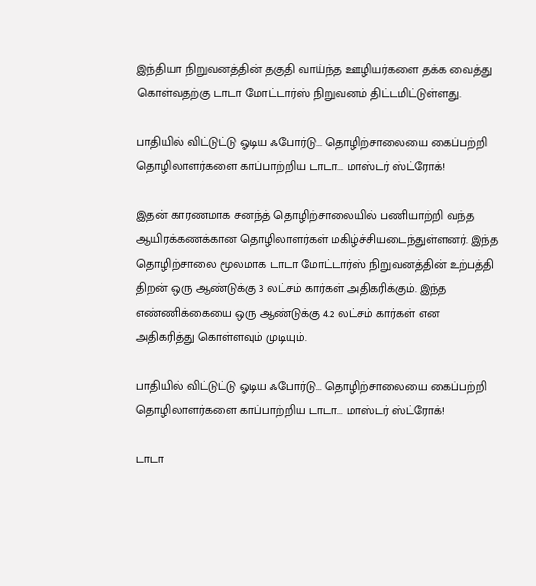இந்தியா நிறுவனத்தின் தகுதி வாய்ந்த ஊழியர்களை தக்க வைத்து கொள்வதற்கு டாடா மோட்டார்ஸ் நிறுவனம் திட்டமிட்டுள்ளது.

பாதியில் விட்டுட்டு ஓடிய ஃபோர்டு... தொழிற்சாலையை கைப்பற்றி தொழிலாளர்களை காப்பாற்றிய டாடா... மாஸ்டர் ஸ்ட்ரோக்!

இதன் காரணமாக சனந்த் தொழிற்சாலையில் பணியாற்றி வந்த ஆயிரக்கணக்கான தொழிலாளர்கள் மகிழ்ச்சியடைந்துள்ளனர். இந்த தொழிற்சாலை மூலமாக டாடா மோட்டார்ஸ் நிறுவனத்தின் உற்பத்தி திறன் ஒரு ஆண்டுக்கு 3 லட்சம் கார்கள் அதிகரிக்கும். இந்த எண்ணிக்கையை ஒரு ஆண்டுக்கு 4.2 லட்சம் கார்கள் என அதிகரித்து கொள்ளவும் முடியும்.

பாதியில் விட்டுட்டு ஓடிய ஃபோர்டு... தொழிற்சாலையை கைப்பற்றி தொழிலாளர்களை காப்பாற்றிய டாடா... மாஸ்டர் ஸ்ட்ரோக்!

டாடா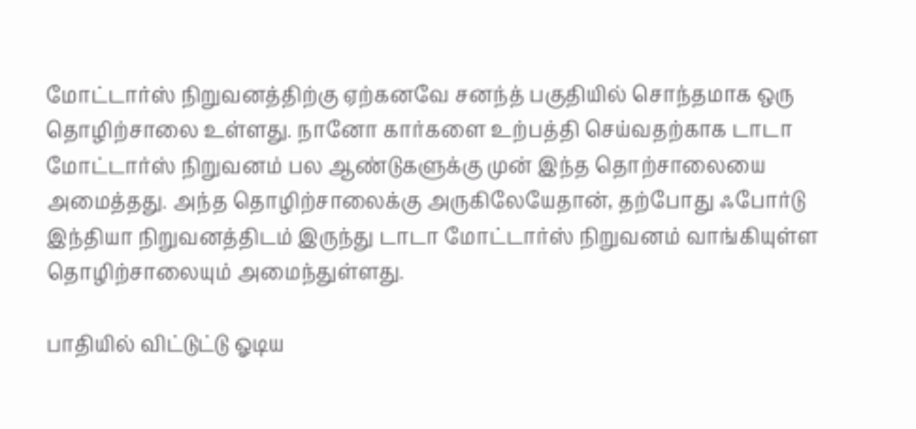மோட்டார்ஸ் நிறுவனத்திற்கு ஏற்கனவே சனந்த் பகுதியில் சொந்தமாக ஒரு தொழிற்சாலை உள்ளது. நானோ கார்களை உற்பத்தி செய்வதற்காக டாடா மோட்டார்ஸ் நிறுவனம் பல ஆண்டுகளுக்கு முன் இந்த தொற்சாலையை அமைத்தது. அந்த தொழிற்சாலைக்கு அருகிலேயேதான், தற்போது ஃபோர்டு இந்தியா நிறுவனத்திடம் இருந்து டாடா மோட்டார்ஸ் நிறுவனம் வாங்கியுள்ள தொழிற்சாலையும் அமைந்துள்ளது.

பாதியில் விட்டுட்டு ஓடிய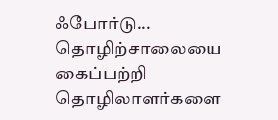ஃபோர்டு... தொழிற்சாலையை கைப்பற்றி தொழிலாளர்களை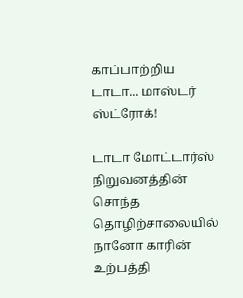காப்பாற்றிய டாடா... மாஸ்டர் ஸ்ட்ரோக்!

டாடா மோட்டார்ஸ் நிறுவனத்தின் சொந்த தொழிற்சாலையில் நானோ காரின் உற்பத்தி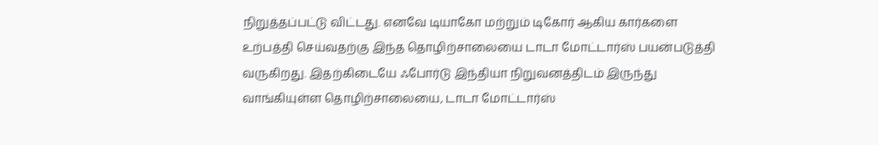நிறுத்தப்பட்டு விட்டது. எனவே டியாகோ மற்றும் டிகோர் ஆகிய கார்களை உற்பத்தி செய்வதற்கு இந்த தொழிற்சாலையை டாடா மோட்டார்ஸ் பயன்படுத்தி வருகிறது. இதற்கிடையே ஃபோர்டு இந்தியா நிறுவனத்திடம் இருந்து வாங்கியுள்ள தொழிற்சாலையை, டாடா மோட்டார்ஸ்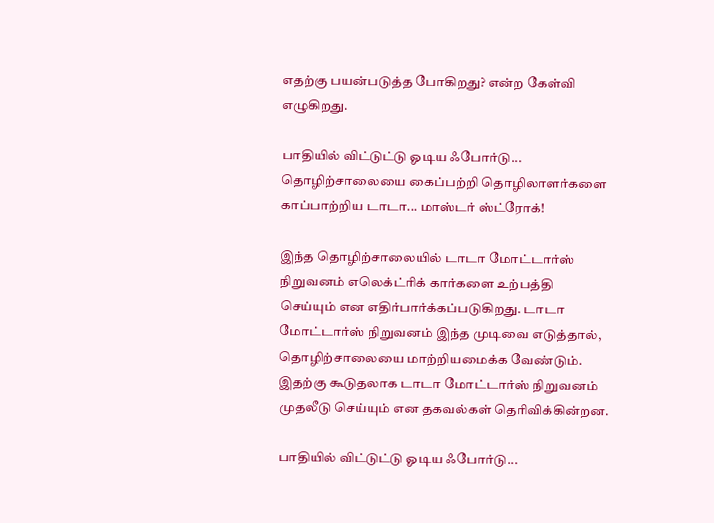எதற்கு பயன்படுத்த போகிறது? என்ற கேள்வி எழுகிறது.

பாதியில் விட்டுட்டு ஓடிய ஃபோர்டு... தொழிற்சாலையை கைப்பற்றி தொழிலாளர்களை காப்பாற்றிய டாடா... மாஸ்டர் ஸ்ட்ரோக்!

இந்த தொழிற்சாலையில் டாடா மோட்டார்ஸ் நிறுவனம் எலெக்ட்ரிக் கார்களை உற்பத்தி செய்யும் என எதிர்பார்க்கப்படுகிறது. டாடா மோட்டார்ஸ் நிறுவனம் இந்த முடிவை எடுத்தால், தொழிற்சாலையை மாற்றியமைக்க வேண்டும். இதற்கு கூடுதலாக டாடா மோட்டார்ஸ் நிறுவனம் முதலீடு செய்யும் என தகவல்கள் தெரிவிக்கின்றன.

பாதியில் விட்டுட்டு ஓடிய ஃபோர்டு...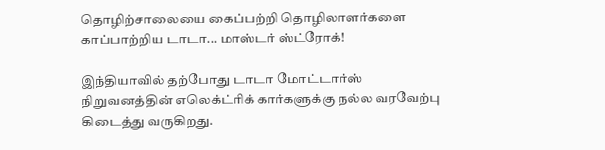தொழிற்சாலையை கைப்பற்றி தொழிலாளர்களை காப்பாற்றிய டாடா... மாஸ்டர் ஸ்ட்ரோக்!

இந்தியாவில் தற்போது டாடா மோட்டார்ஸ் நிறுவனத்தின் எலெக்ட்ரிக் கார்களுக்கு நல்ல வரவேற்பு கிடைத்து வருகிறது.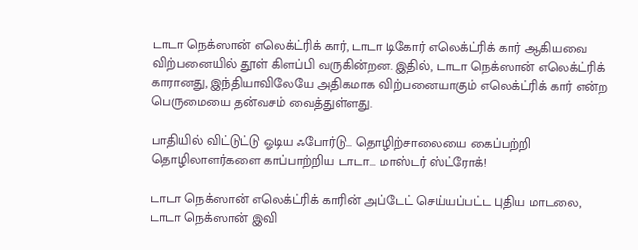டாடா நெக்ஸான் எலெக்ட்ரிக் கார், டாடா டிகோர் எலெக்ட்ரிக் கார் ஆகியவை விற்பனையில் தூள் கிளப்பி வருகின்றன. இதில், டாடா நெக்ஸான் எலெக்ட்ரிக் காரானது, இந்தியாவிலேயே அதிகமாக விற்பனையாகும் எலெக்ட்ரிக் கார் என்ற பெருமையை தன்வசம் வைத்துள்ளது.

பாதியில் விட்டுட்டு ஓடிய ஃபோர்டு... தொழிற்சாலையை கைப்பற்றி தொழிலாளர்களை காப்பாற்றிய டாடா... மாஸ்டர் ஸ்ட்ரோக்!

டாடா நெக்ஸான் எலெக்ட்ரிக் காரின் அப்டேட் செய்யப்பட்ட புதிய மாடலை, டாடா நெக்ஸான் இவி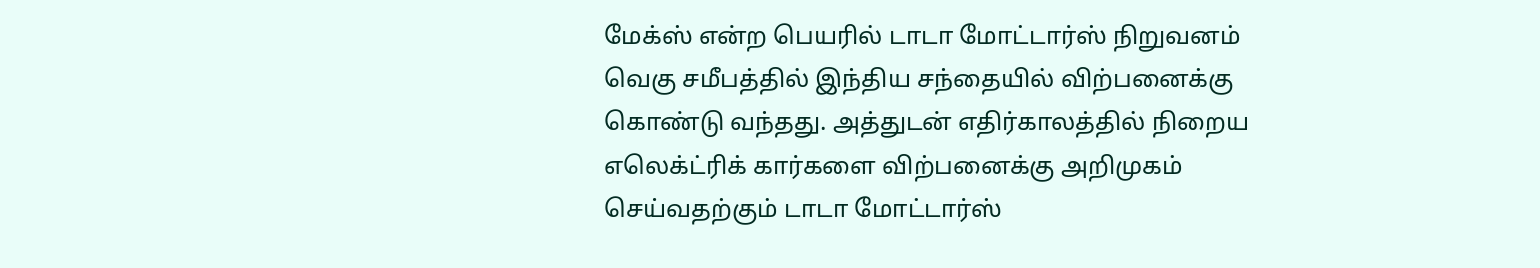மேக்ஸ் என்ற பெயரில் டாடா மோட்டார்ஸ் நிறுவனம் வெகு சமீபத்தில் இந்திய சந்தையில் விற்பனைக்கு கொண்டு வந்தது. அத்துடன் எதிர்காலத்தில் நிறைய எலெக்ட்ரிக் கார்களை விற்பனைக்கு அறிமுகம் செய்வதற்கும் டாடா மோட்டார்ஸ்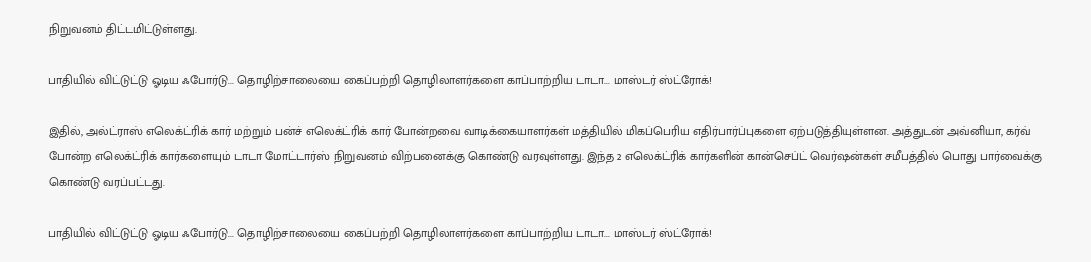நிறுவனம் திட்டமிட்டுள்ளது.

பாதியில் விட்டுட்டு ஓடிய ஃபோர்டு... தொழிற்சாலையை கைப்பற்றி தொழிலாளர்களை காப்பாற்றிய டாடா... மாஸ்டர் ஸ்ட்ரோக்!

இதில், அல்ட்ராஸ் எலெக்ட்ரிக் கார் மற்றும் பன்ச் எலெக்ட்ரிக் கார் போன்றவை வாடிக்கையாளர்கள் மத்தியில் மிகப்பெரிய எதிர்பார்ப்புகளை ஏற்படுத்தியுள்ளன. அத்துடன் அவ்னியா, கர்வ் போன்ற எலெக்ட்ரிக் கார்களையும் டாடா மோட்டார்ஸ் நிறுவனம் விற்பனைக்கு கொண்டு வரவுள்ளது. இந்த 2 எலெக்ட்ரிக் கார்களின் கான்செப்ட் வெர்ஷன்கள் சமீபத்தில் பொது பார்வைக்கு கொண்டு வரப்பட்டது.

பாதியில் விட்டுட்டு ஓடிய ஃபோர்டு... தொழிற்சாலையை கைப்பற்றி தொழிலாளர்களை காப்பாற்றிய டாடா... மாஸ்டர் ஸ்ட்ரோக்!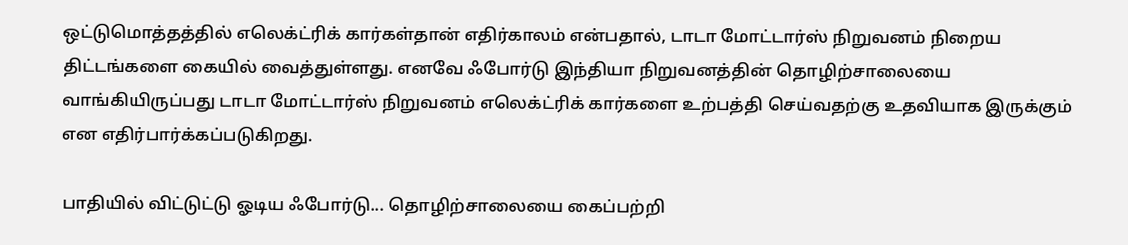ஒட்டுமொத்தத்தில் எலெக்ட்ரிக் கார்கள்தான் எதிர்காலம் என்பதால், டாடா மோட்டார்ஸ் நிறுவனம் நிறைய திட்டங்களை கையில் வைத்துள்ளது. எனவே ஃபோர்டு இந்தியா நிறுவனத்தின் தொழிற்சாலையை வாங்கியிருப்பது டாடா மோட்டார்ஸ் நிறுவனம் எலெக்ட்ரிக் கார்களை உற்பத்தி செய்வதற்கு உதவியாக இருக்கும் என எதிர்பார்க்கப்படுகிறது.

பாதியில் விட்டுட்டு ஓடிய ஃபோர்டு... தொழிற்சாலையை கைப்பற்றி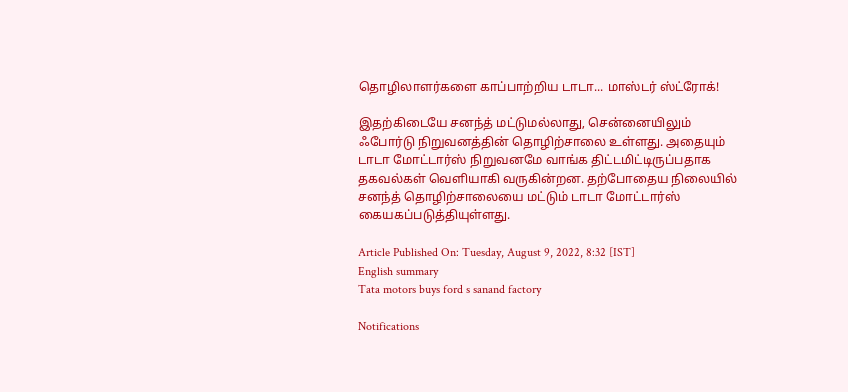தொழிலாளர்களை காப்பாற்றிய டாடா... மாஸ்டர் ஸ்ட்ரோக்!

இதற்கிடையே சனந்த் மட்டுமல்லாது, சென்னையிலும் ஃபோர்டு நிறுவனத்தின் தொழிற்சாலை உள்ளது. அதையும் டாடா மோட்டார்ஸ் நிறுவனமே வாங்க திட்டமிட்டிருப்பதாக தகவல்கள் வெளியாகி வருகின்றன. தற்போதைய நிலையில் சனந்த் தொழிற்சாலையை மட்டும் டாடா மோட்டார்ஸ் கையகப்படுத்தியுள்ளது.

Article Published On: Tuesday, August 9, 2022, 8:32 [IST]
English summary
Tata motors buys ford s sanand factory

Notifications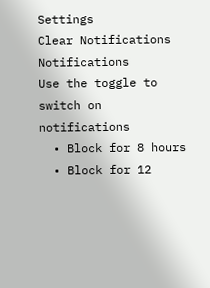Settings
Clear Notifications
Notifications
Use the toggle to switch on notifications
  • Block for 8 hours
  • Block for 12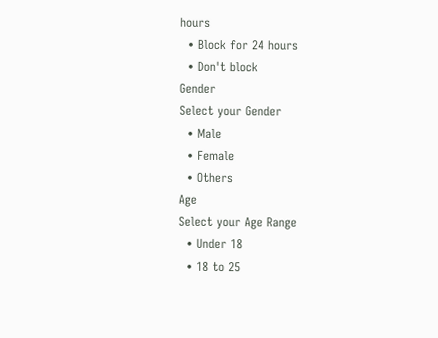hours
  • Block for 24 hours
  • Don't block
Gender
Select your Gender
  • Male
  • Female
  • Others
Age
Select your Age Range
  • Under 18
  • 18 to 25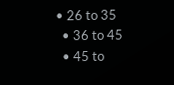• 26 to 35
  • 36 to 45
  • 45 to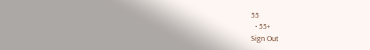55
  • 55+
Sign Out